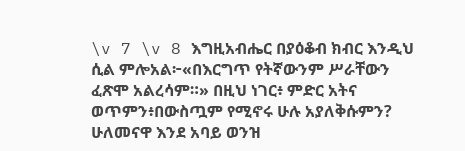\v 7 \v 8 እግዚአብሔር በያዕቆብ ክብር እንዲህ ሲል ምሎአል፦«በእርግጥ የትኛውንም ሥራቸውን ፈጽሞ አልረሳም።» በዚህ ነገር፥ ምድር አትና
ወጥምን፥በውስጧም የሚኖሩ ሁሉ አያለቅሱምን? ሁለመናዋ እንደ አባይ ወንዝ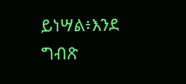ይነሣል፥እንደ ግብጽ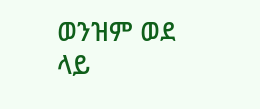ወንዝም ወደ ላይ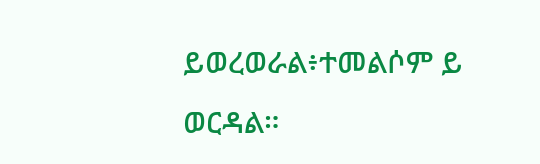ይወረወራል፥ተመልሶም ይ
ወርዳል።